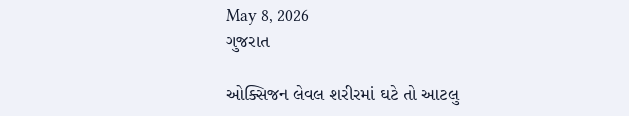May 8, 2026
ગુજરાત

ઓક્સિજન લેવલ શરીરમાં ઘટે તો આટલુ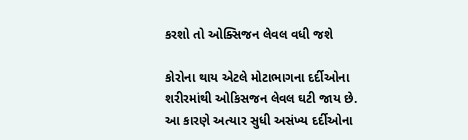કરશો તો ઓક્સિજન લેવલ વધી જશે

કોરોના થાય એટલે મોટાભાગના દર્દીઓના શરીરમાંથી ઓકિસજન લેવલ ઘટી જાય છે. આ કારણે અત્યાર સુધી અસંખ્ય દર્દીઓના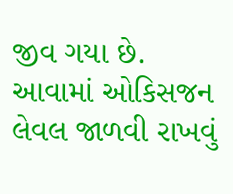જીવ ગયા છે. આવામાં ઓકિસજન લેવલ જાળવી રાખવું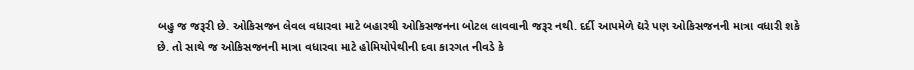બહુ જ જરૂરી છે. ઓકિસજન લેવલ વધારવા માટે બહારથી ઓકિસજનના બોટલ લાવવાની જરૂર નથી. દર્દી આપમેળે દ્યરે પણ ઓકિસજનની માત્રા વધારી શકે છે. તો સાથે જ ઓકિસજનની માત્રા વધારવા માટે હોમિયોપેથીની દવા કારગત નીવડે કે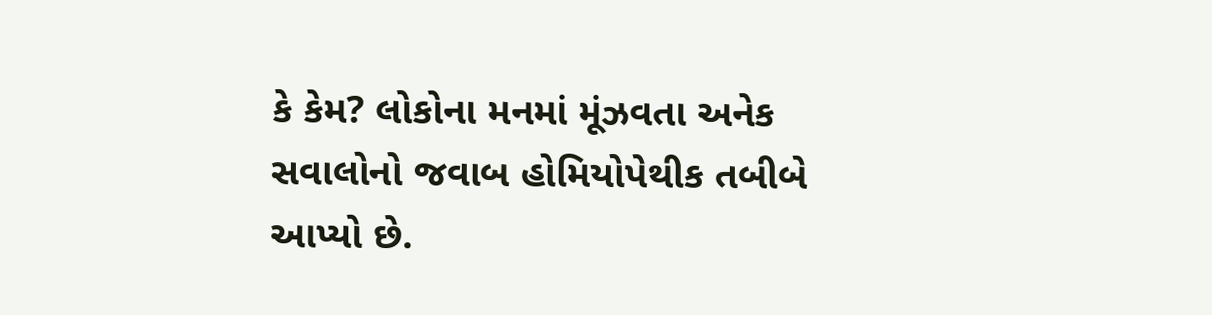કે કેમ? લોકોના મનમાં મૂંઝવતા અનેક સવાલોનો જવાબ હોમિયોપેથીક તબીબે આપ્યો છે.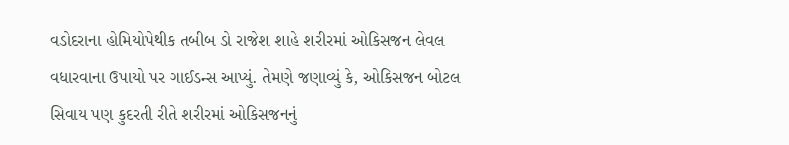વડોદરાના હોમિયોપેથીક તબીબ ડો રાજેશ શાહે શરીરમાં ઓકિસજન લેવલ વધારવાના ઉપાયો પર ગાઈડન્સ આપ્યું. તેમણે જણાવ્યું કે, ઓકિસજન બોટલ સિવાય પણ કુદરતી રીતે શરીરમાં ઓકિસજનનું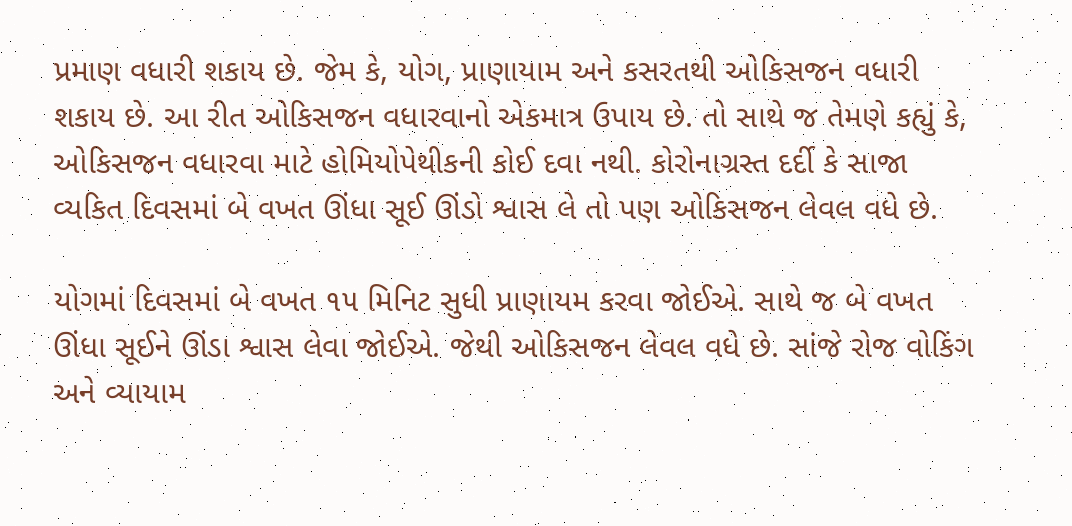પ્રમાણ વધારી શકાય છે. જેમ કે, યોગ, પ્રાણાયામ અને કસરતથી ઓકિસજન વધારી શકાય છે. આ રીત ઓકિસજન વધારવાનો એકમાત્ર ઉપાય છે. તો સાથે જ તેમણે કહ્યું કે, ઓકિસજન વધારવા માટે હોમિયોપેથીકની કોઈ દવા નથી. કોરોનાગ્રસ્ત દર્દી કે સાજા વ્યકિત દિવસમાં બે વખત ઊંધા સૂઈ ઊંડો શ્વાસ લે તો પણ ઓકિસજન લેવલ વધે છે.

યોગમાં દિવસમાં બે વખત ૧૫ મિનિટ સુધી પ્રાણાયમ કરવા જોઈએ. સાથે જ બે વખત ઊંધા સૂઈને ઊંડા શ્વાસ લેવા જોઈએ. જેથી ઓકિસજન લેવલ વધે છે. સાંજે રોજ વોકિંગ અને વ્યાયામ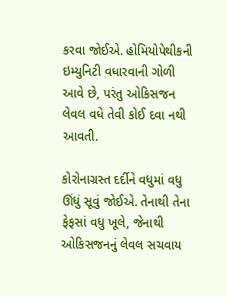કરવા જોઈએ. હોમિયોપેથીકની ઇમ્યુનિટી વધારવાની ગોળી આવે છે, પરંતુ ઓકિસજન લેવલ વધે તેવી કોઈ દવા નથી આવતી.

કોરોનાગ્રસ્ત દર્દીને વધુમાં વધુ ઊંધું સૂવું જોઈએ. તેનાથી તેના ફેફસાં વધુ ખૂલે, જેનાથી ઓકિસજનનું લેવલ સચવાય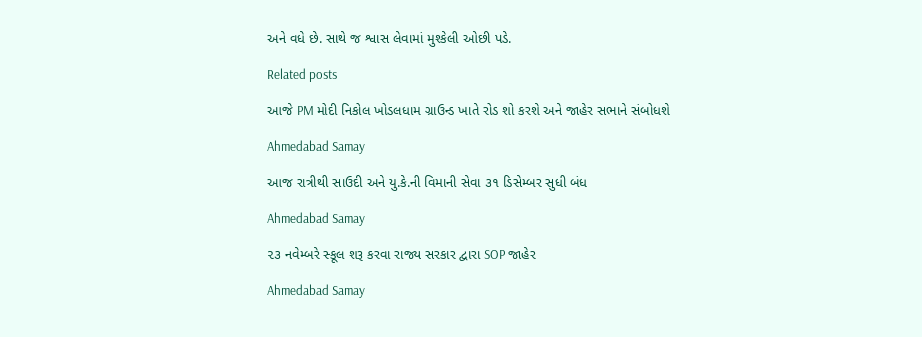અને વધે છે. સાથે જ શ્વાસ લેવામાં મુશ્કેલી ઓછી પડે.

Related posts

આજે PM મોદી નિકોલ ખોડલધામ ગ્રાઉન્‍ડ ખાતે રોડ શો કરશે અને જાહેર સભાને સંબોધશે

Ahmedabad Samay

આજ રાત્રીથી સાઉદી અને યુ.કે.ની વિમાની સેવા ૩૧ ડિસેમ્બર સુધી બંધ

Ahmedabad Samay

૨૩ નવેમ્બરે સ્કૂલ શરૂ કરવા રાજ્ય સરકાર દ્વારા SOP જાહેર

Ahmedabad Samay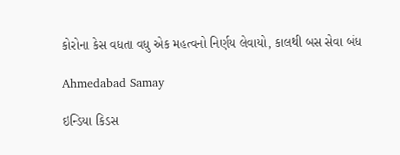કોરોના કેસ વધતા વધુ એક મહત્વનો નિર્ણય લેવાયો, કાલથી બસ સેવા બંધ

Ahmedabad Samay

ઇન્ડિયા કિડસ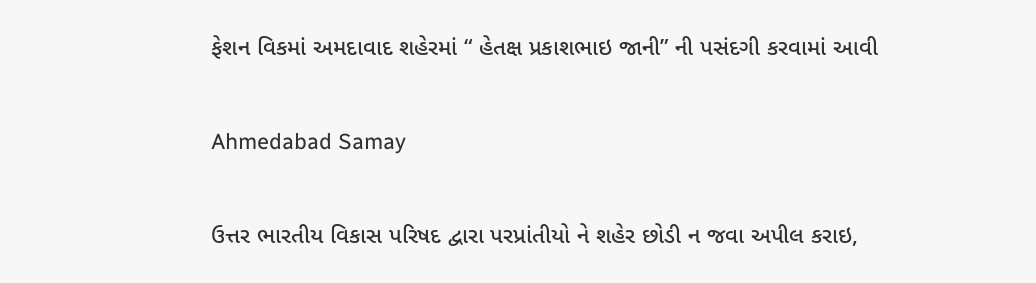ફેશન વિકમાં અમદાવાદ શહેરમાં “ હેતક્ષ પ્રકાશભાઇ જાની” ની પસંદગી કરવામાં આવી

Ahmedabad Samay

ઉત્તર ભારતીય વિકાસ પરિષદ દ્વારા પરપ્રાંતીયો ને શહેર છોડી ન જવા અપીલ કરાઇ,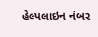હેલ્પલાઇન નંબર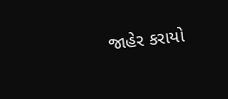જાહેર કરાયો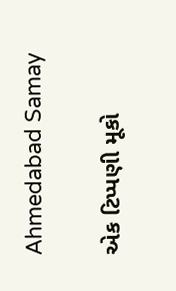Ahmedabad Samay

એક ટિપ્પણી મૂકો